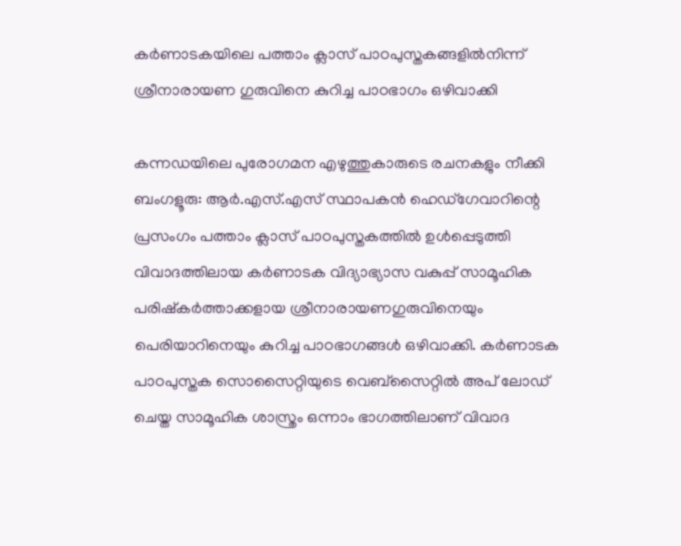കർണാടകയിലെ പത്താം ക്ലാസ് പാഠപുസ്തകങ്ങളിൽനിന്ന് ശ്രീനാരായണ ഗുരുവിനെ കുറിച്ച പാഠഭാഗം ഒഴിവാക്കി

കന്നഡയിലെ പുരോഗമന എഴുത്തുകാരുടെ രചനകളും നീക്കി ബംഗളൂരു: ആർ.എസ്.എസ് സ്ഥാപകൻ ഹെഡ്ഗേവാറിന്റെ പ്രസംഗം പത്താം ക്ലാസ് പാഠപുസ്തകത്തിൽ ഉൾപ്പെടുത്തി വിവാദത്തിലായ കർണാടക വിദ്യാഭ്യാസ വകുപ്പ് സാമൂഹിക പരിഷ്കർത്താക്കളായ ശ്രീനാരായണഗുരുവിനെയും പെരിയാറിനെയും കുറിച്ച പാഠഭാഗങ്ങൾ ഒഴിവാക്കി. കർണാടക പാഠപുസ്തക സൊസൈറ്റിയുടെ വെബ്സൈറ്റിൽ അപ് ലോഡ് ചെയ്ത സാമൂഹിക ശാസ്ത്രം ഒന്നാം ഭാഗത്തിലാണ് വിവാദ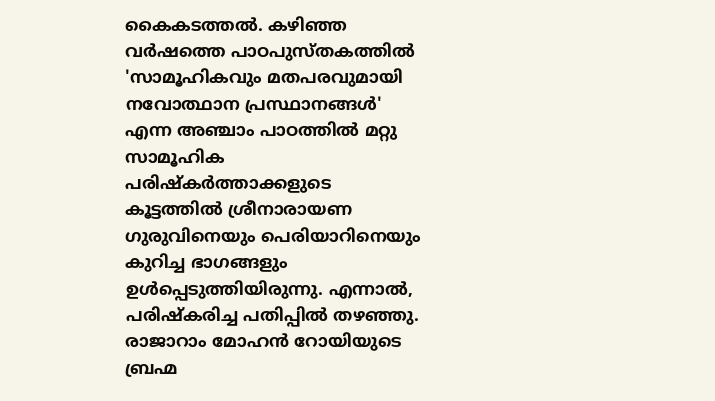കൈകടത്തൽ. കഴിഞ്ഞ വർഷത്തെ പാഠപുസ്തകത്തിൽ 'സാമൂഹികവും മതപരവുമായി നവോത്ഥാന പ്രസ്ഥാനങ്ങൾ' എന്ന അഞ്ചാം പാഠത്തിൽ മറ്റു സാമൂഹിക പരിഷ്കർത്താക്കളുടെ കൂട്ടത്തിൽ ശ്രീനാരായണ ഗുരുവിനെയും പെരിയാറിനെയും കുറിച്ച ഭാഗങ്ങളും ഉൾപ്പെടുത്തിയിരുന്നു. എന്നാൽ, പരിഷ്കരിച്ച പതിപ്പിൽ തഴഞ്ഞു. രാജാറാം മോഹൻ റോയിയുടെ ബ്രഹ്മ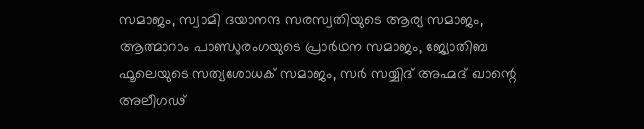സമാജം, സ്വാമി ദയാനന്ദ സരസ്വതിയുടെ ആര്യ സമാജം, ആത്മാറാം പാണ്ഡുരംഗയുടെ പ്രാർഥന സമാജം, ജ്യോതിബ ഫൂലെയുടെ സത്യശോധക് സമാജം, സർ സയ്യിദ് അഹ്മദ് ഖാന്റെ അലീഗഢ്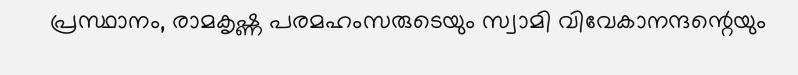പ്രസ്ഥാനം, രാമകൃഷ്ണ പരമഹംസരുടെയും സ്വാമി വിവേകാനന്ദന്റെയും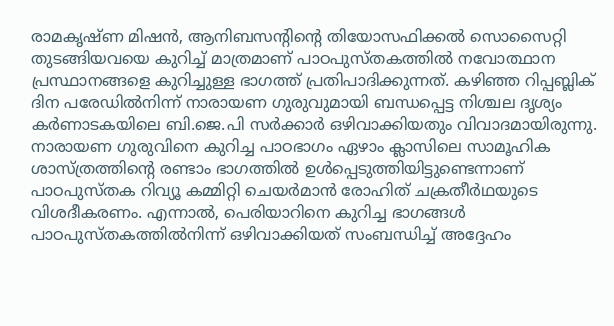രാമകൃഷ്ണ മിഷൻ, ആനിബസന്റിന്റെ തിയോസഫിക്കൽ സൊസൈറ്റി തുടങ്ങിയവയെ കുറിച്ച് മാത്രമാണ് പാഠപുസ്തകത്തിൽ നവോത്ഥാന പ്രസ്ഥാനങ്ങളെ കുറിച്ചുള്ള ഭാഗത്ത് പ്രതിപാദിക്കുന്നത്. കഴിഞ്ഞ റിപ്പബ്ലിക് ദിന പരേഡിൽനിന്ന് നാരായണ ഗുരുവുമായി ബന്ധപ്പെട്ട നിശ്ചല ദൃശ്യം കർണാടകയിലെ ബി.ജെ.പി സർക്കാർ ഒഴിവാക്കിയതും വിവാദമായിരുന്നു. നാരായണ ഗുരുവിനെ കുറിച്ച പാഠഭാഗം ഏഴാം ക്ലാസിലെ സാമൂഹിക ശാസ്ത്രത്തിന്റെ രണ്ടാം ഭാഗത്തിൽ ഉൾപ്പെടുത്തിയിട്ടുണ്ടെന്നാണ് പാഠപുസ്തക റിവ്യൂ കമ്മിറ്റി ചെയർമാൻ രോഹിത് ചക്രതീർഥയുടെ വിശദീകരണം. എന്നാൽ, പെരിയാറിനെ കുറിച്ച ഭാഗങ്ങൾ പാഠപുസ്തകത്തിൽനിന്ന് ഒഴിവാക്കിയത് സംബന്ധിച്ച് അദ്ദേഹം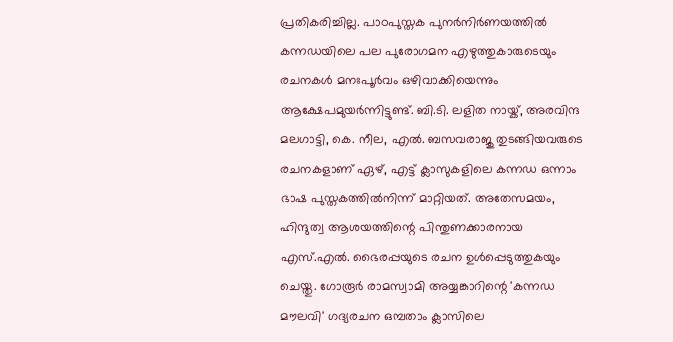പ്രതികരിച്ചില്ല. പാഠപുസ്തക പുനർനിർണയത്തിൽ കന്നഡയിലെ പല പുരോഗമന എഴുത്തുകാരുടെയും രചനകൾ മനഃപൂർവം ഒഴിവാക്കിയെന്നും ആക്ഷേപമുയർന്നിട്ടുണ്ട്. ബി.ടി. ലളിത നായ്ക്, അരവിന്ദ മലഗാട്ടി, കെ. നീല, എൽ. ബസവരാജു തുടങ്ങിയവരുടെ രചനകളാണ് ഏഴ്, എട്ട് ക്ലാസുകളിലെ കന്നഡ ഒന്നാം ഭാഷ പുസ്തകത്തിൽനിന്ന് മാറ്റിയത്. അതേസമയം, ഹിന്ദുത്വ ആശയത്തിന്റെ പിന്തുണക്കാരനായ എസ്.എൽ. ഭൈരപ്പയുടെ രചന ഉൾപ്പെടുത്തുകയും ചെയ്തു. ഗോരൂർ രാമസ്വാമി അയ്യങ്കാറിന്റെ 'കന്നഡ മൗലവി' ഗദ്യരചന ഒമ്പതാം ക്ലാസിലെ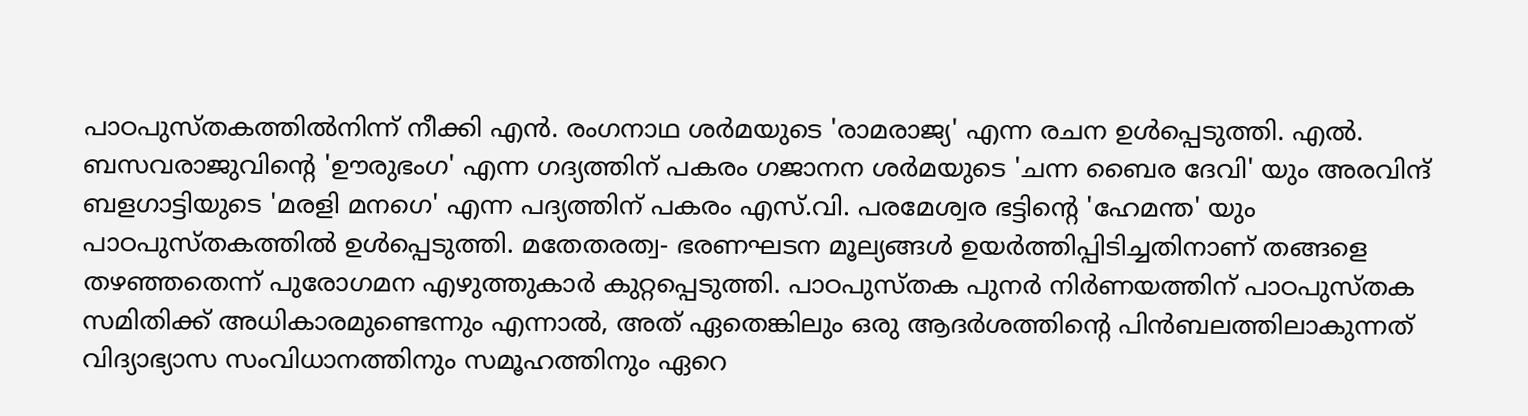പാഠപുസ്തകത്തിൽനിന്ന് നീക്കി എൻ. രംഗനാഥ ശർമയുടെ 'രാമരാജ്യ' എന്ന രചന ഉൾപ്പെടുത്തി. എൽ. ബസവരാജുവിന്റെ 'ഊരുഭംഗ' എന്ന ഗദ്യത്തിന് പകരം ഗജാനന ശർമയുടെ 'ചന്ന ബൈര ദേവി' യും അരവിന്ദ് ബളഗാട്ടിയുടെ 'മരളി മനഗെ' എന്ന പദ്യത്തിന് പകരം എസ്.വി. പരമേശ്വര ഭട്ടിന്റെ 'ഹേമന്ത' യും പാഠപുസ്തകത്തിൽ ഉൾപ്പെടുത്തി. മതേതരത്വ- ഭരണഘടന മൂല്യങ്ങൾ ഉയർത്തിപ്പിടിച്ചതിനാണ് തങ്ങളെ തഴഞ്ഞതെന്ന് പുരോഗമന എഴുത്തുകാർ കുറ്റപ്പെടുത്തി. പാഠപുസ്തക പുനർ നിർണയത്തിന് പാഠപുസ്തക സമിതിക്ക് അധികാരമുണ്ടെന്നും എന്നാൽ, അത് ഏതെങ്കിലും ഒരു ആദർശത്തിന്റെ പിൻബലത്തിലാകുന്നത് വിദ്യാഭ്യാസ സംവിധാനത്തിനും സമൂഹത്തിനും ഏറെ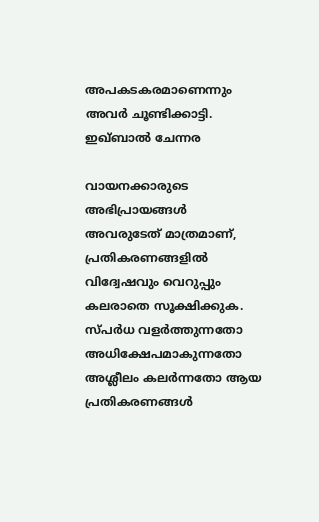അപകടകരമാണെന്നും അവർ ചൂണ്ടിക്കാട്ടി. ഇഖ്ബാൽ ചേന്നര

വായനക്കാരുടെ അഭിപ്രായങ്ങള്‍ അവരുടേത് മാത്രമാണ്, പ്രതികരണങ്ങളിൽ വിദ്വേഷവും വെറുപ്പും കലരാതെ സൂക്ഷിക്കുക. സ്പർധ വളർത്തുന്നതോ അധിക്ഷേപമാകുന്നതോ അശ്ലീലം കലർന്നതോ ആയ പ്രതികരണങ്ങൾ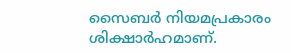സൈബർ നിയമപ്രകാരം ശിക്ഷാർഹമാണ്.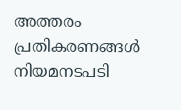അത്തരം പ്രതികരണങ്ങൾ നിയമനടപടി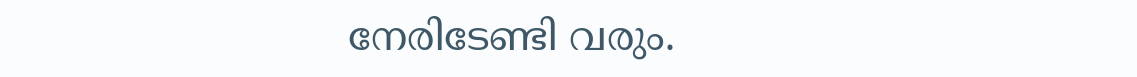നേരിടേണ്ടി വരും.